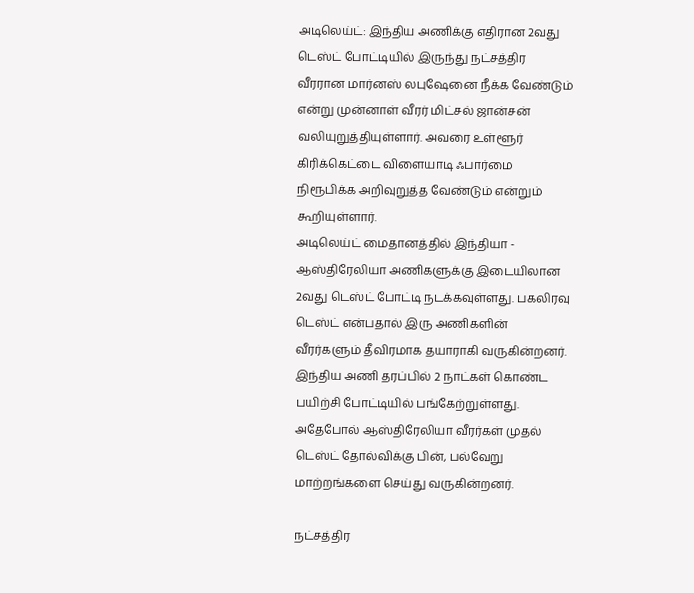அடிலெய்ட்: இந்திய அணிக்கு எதிரான 2வது டெஸ்ட் போட்டியில் இருந்து நட்சத்திர வீரரான மார்னஸ் லபுஷேனை நீக்க வேண்டும் என்று முன்னாள் வீரர் மிட்சல் ஜான்சன் வலியுறுத்தியுள்ளார். அவரை உள்ளூர் கிரிக்கெட்டை விளையாடி ஃபார்மை நிரூபிக்க அறிவுறுத்த வேண்டும் என்றும் கூறியுள்ளார்.
அடிலெய்ட் மைதானத்தில் இந்தியா - ஆஸ்திரேலியா அணிகளுக்கு இடையிலான 2வது டெஸ்ட் போட்டி நடக்கவுள்ளது. பகலிரவு டெஸ்ட் என்பதால் இரு அணிகளின் வீரர்களும் தீவிரமாக தயாராகி வருகின்றனர். இந்திய அணி தரப்பில் 2 நாட்கள் கொண்ட பயிற்சி போட்டியில் பங்கேற்றுள்ளது. அதேபோல் ஆஸ்திரேலியா வீரர்கள் முதல் டெஸ்ட் தோல்விக்கு பின், பல்வேறு மாற்றங்களை செய்து வருகின்றனர்.

நட்சத்திர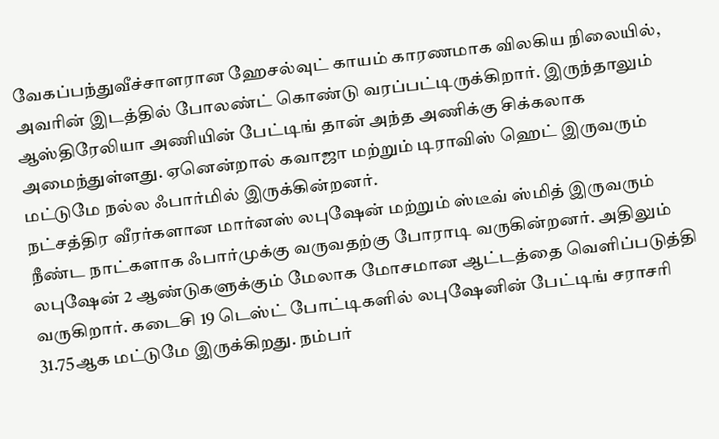வேகப்பந்துவீச்சாளரான ஹேசல்வுட் காயம் காரணமாக விலகிய நிலையில், அவரின் இடத்தில் போலண்ட் கொண்டு வரப்பட்டிருக்கிறார். இருந்தாலும் ஆஸ்திரேலியா அணியின் பேட்டிங் தான் அந்த அணிக்கு சிக்கலாக அமைந்துள்ளது. ஏனென்றால் கவாஜா மற்றும் டிராவிஸ் ஹெட் இருவரும் மட்டுமே நல்ல ஃபார்மில் இருக்கின்றனர்.
நட்சத்திர வீரர்களான மார்னஸ் லபுஷேன் மற்றும் ஸ்டீவ் ஸ்மித் இருவரும் நீண்ட நாட்களாக ஃபார்முக்கு வருவதற்கு போராடி வருகின்றனர். அதிலும் லபுஷேன் 2 ஆண்டுகளுக்கும் மேலாக மோசமான ஆட்டத்தை வெளிப்படுத்தி வருகிறார். கடைசி 19 டெஸ்ட் போட்டிகளில் லபுஷேனின் பேட்டிங் சராசரி 31.75ஆக மட்டுமே இருக்கிறது. நம்பர்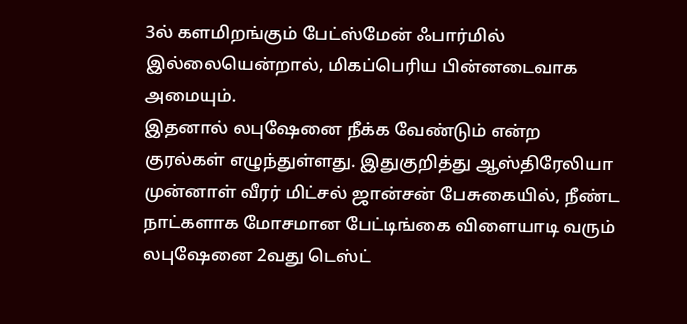3ல் களமிறங்கும் பேட்ஸ்மேன் ஃபார்மில் இல்லையென்றால், மிகப்பெரிய பின்னடைவாக அமையும்.
இதனால் லபுஷேனை நீக்க வேண்டும் என்ற குரல்கள் எழுந்துள்ளது. இதுகுறித்து ஆஸ்திரேலியா முன்னாள் வீரர் மிட்சல் ஜான்சன் பேசுகையில், நீண்ட நாட்களாக மோசமான பேட்டிங்கை விளையாடி வரும் லபுஷேனை 2வது டெஸ்ட்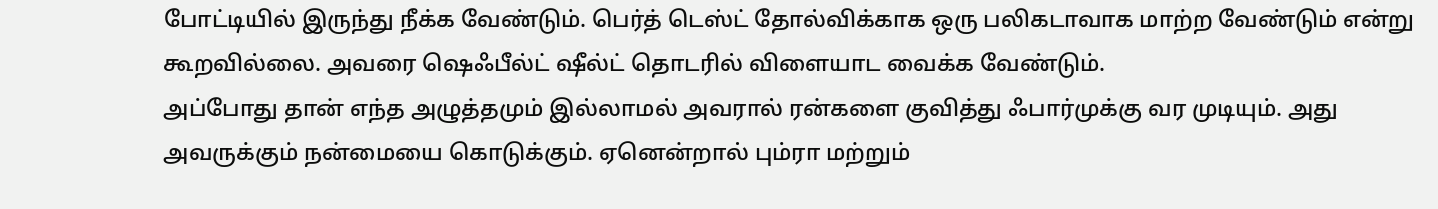போட்டியில் இருந்து நீக்க வேண்டும். பெர்த் டெஸ்ட் தோல்விக்காக ஒரு பலிகடாவாக மாற்ற வேண்டும் என்று கூறவில்லை. அவரை ஷெஃபீல்ட் ஷீல்ட் தொடரில் விளையாட வைக்க வேண்டும்.
அப்போது தான் எந்த அழுத்தமும் இல்லாமல் அவரால் ரன்களை குவித்து ஃபார்முக்கு வர முடியும். அது அவருக்கும் நன்மையை கொடுக்கும். ஏனென்றால் பும்ரா மற்றும்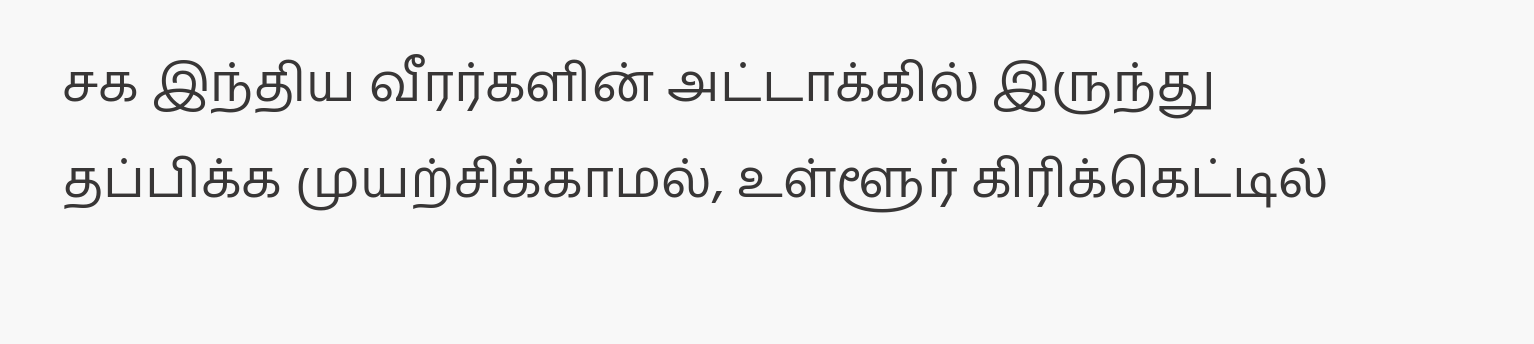சக இந்திய வீரர்களின் அட்டாக்கில் இருந்து தப்பிக்க முயற்சிக்காமல், உள்ளூர் கிரிக்கெட்டில்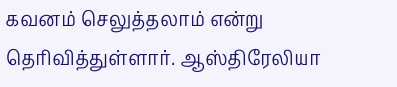கவனம் செலுத்தலாம் என்று தெரிவித்துள்ளார். ஆஸ்திரேலியா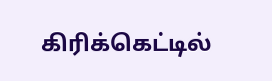கிரிக்கெட்டில்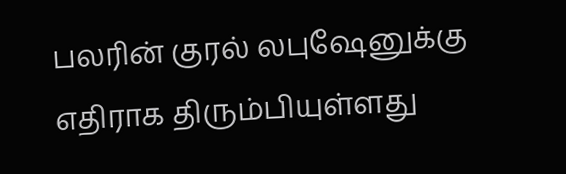பலரின் குரல் லபுஷேனுக்கு எதிராக திரும்பியுள்ளது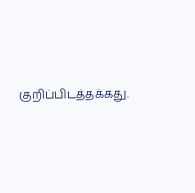குறிப்பிடத்தக்கது.